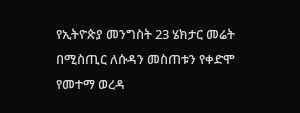የኢትዮጵያ መንግስት 23 ሄክታር መሬት በሚስጢር ለሱዳን መስጠቱን የቀድሞ የመተማ ወረዳ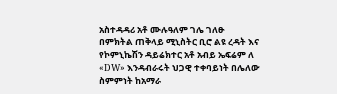አስተዳዳሪ አቶ ሙሉዓለም ገሌ ገለፁ
በምክትል ጠቅላይ ሚኒስትር ቢሮ ልዩ ረዳት እና የኮምኒኬሽን ዳይሬክተር አቶ አብይ ኤፍሬም ለ «DW» እንዳብራሩት ህጋዊ ተቀባይነት በሌለው ስምምነት ከአማራ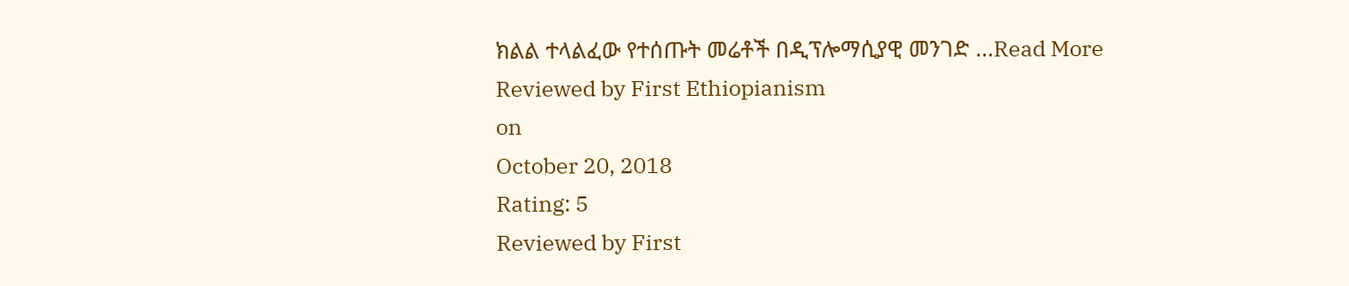ክልል ተላልፈው የተሰጡት መሬቶች በዲፕሎማሲያዊ መንገድ ...Read More
Reviewed by First Ethiopianism
on
October 20, 2018
Rating: 5
Reviewed by First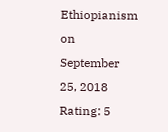Ethiopianism
on
September 25, 2018
Rating: 5